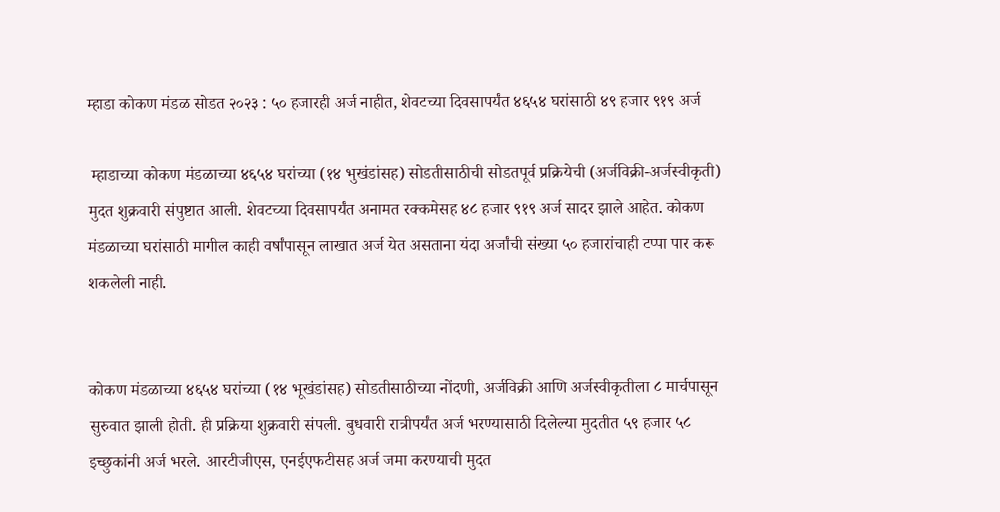म्हाडा कोकण मंडळ सोडत २०२३ : ५० हजारही अर्ज नाहीत, शेवटच्या दिवसापर्यंत ४६५४ घरांसाठी ४९ हजार ९१९ अर्ज

 म्हाडाच्या कोकण मंडळाच्या ४६५४ घरांच्या (१४ भुखंडांसह) सोडतीसाठीची सोडतपूर्व प्रक्रियेची (अर्जविक्री-अर्जस्वीकृती) मुदत शुक्रवारी संपुष्टात आली. शेवटच्या दिवसापर्यंत अनामत रक्कमेसह ४८ हजार ९१९ अर्ज सादर झाले आहेत. कोकण मंडळाच्या घरांसाठी मागील काही वर्षांपासून लाखात अर्ज येत असताना यंदा अर्जांची संख्या ५० हजारांचाही टप्पा पार करू शकलेली नाही.


कोकण मंडळाच्या ४६५४ घरांच्या (१४ भूखंडांसह) सोडतीसाठीच्या नोंदणी, अर्जविक्री आणि अर्जस्वीकृतीला ८ मार्चपासून सुरुवात झाली होती. ही प्रक्रिया शुक्रवारी संपली. बुधवारी रात्रीपर्यंत अर्ज भरण्यासाठी दिलेल्या मुदतीत ५९ हजार ५८ इच्छुकांनी अर्ज भरले. आरटीजीएस, एनईएफटीसह अर्ज जमा करण्याची मुदत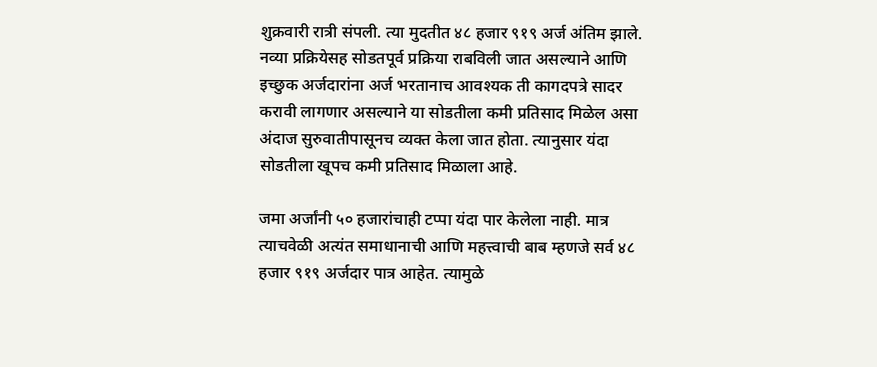शुक्रवारी रात्री संपली. त्या मुदतीत ४८ हजार ९१९ अर्ज अंतिम झाले. नव्या प्रक्रियेसह सोडतपूर्व प्रक्रिया राबविली जात असल्याने आणि इच्छुक अर्जदारांना अर्ज भरतानाच आवश्यक ती कागदपत्रे सादर करावी लागणार असल्याने या सोडतीला कमी प्रतिसाद मिळेल असा अंदाज सुरुवातीपासूनच व्यक्त केला जात होता. त्यानुसार यंदा सोडतीला खूपच कमी प्रतिसाद मिळाला आहे.

जमा अर्जांनी ५० हजारांचाही टप्पा यंदा पार केलेला नाही. मात्र त्याचवेळी अत्यंत समाधानाची आणि महत्त्वाची बाब म्हणजे सर्व ४८ हजार ९१९ अर्जदार पात्र आहेत. त्यामुळे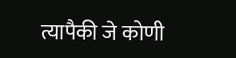त्यापैकी जे कोणी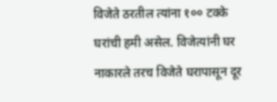विजेते ठरतील त्यांना १०० टक्के घरांची हमी असेल. विजेत्यांनी घर नाकारले तरच विजेते घरापासून दूर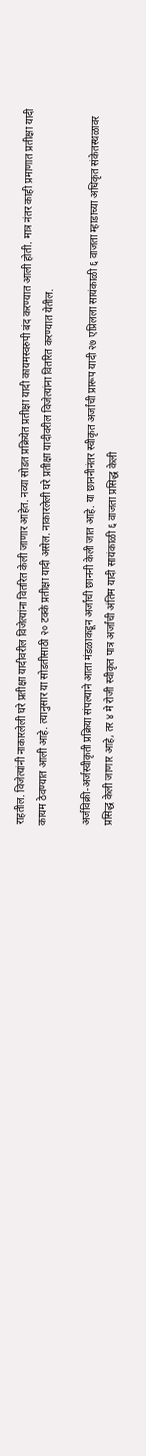राहतील. विजेत्यांनी नाकारलेली घरे प्रतीक्षा यादीवरील विजेत्यांना वितरित केली जाणार आहेत. नव्या सोडत प्रक्रियेत प्रतीक्षा यादी कायमस्वरुपी बंद करण्यात आली होती. मात्र नंतर काही प्रमाणात प्रतीक्षा यादी कायम ठेवण्यात आली आहे. त्यानुसार या सोडतीसाठी २० टक्के प्रतीक्षा यादी असेल. नाकारलेली घरे प्रतीक्षा यादीवरील विजेत्यांना वितरित करण्यात येतील.

अर्जविक्री-अर्जस्वीकृती प्रक्रिया संपल्याने आता मंडळाकडून अर्जांची छाननी केली जात आहे. या छाननीनंतर स्वीकृत अर्जांची प्रारूप यादी २७ एप्रिलला सायंकाळी ६ वाजता म्हाडाच्या अधिकृत संकेतस्थळावर प्रसिद्ध केली जाणार आहे, तर ४ मे रोजी स्वीकृत पात्र अर्जांची अंतिम यादी सायंकाळी ६ वाजता प्रसिद्ध केली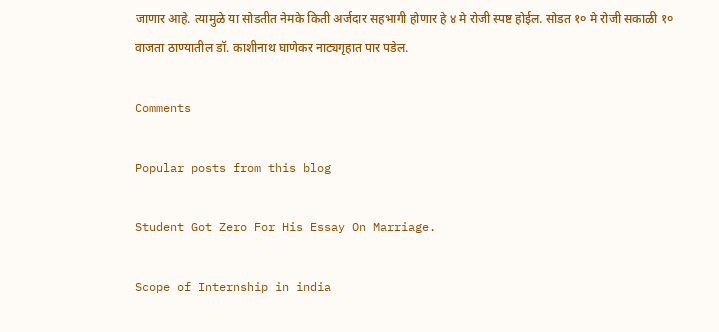जाणार आहे. त्यामुळे या सोडतीत नेमके किती अर्जदार सहभागी होणार हे ४ मे रोजी स्पष्ट होईल. सोडत १० मे रोजी सकाळी १० वाजता ठाण्यातील डॉ. काशीनाथ घाणेकर नाट्यगृहात पार पडेल.

Comments

Popular posts from this blog

Student Got Zero For His Essay On Marriage.

Scope of Internship in india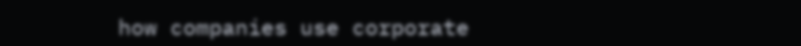how companies use corporate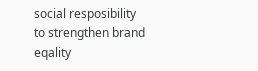social resposibility to strengthen brand eqality